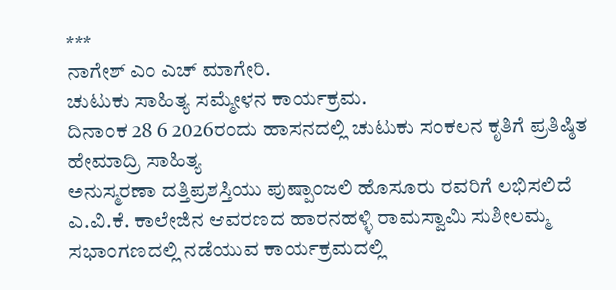***
ನಾಗೇಶ್ ಎಂ ಎಚ್ ಮಾಗೇರಿ.
ಚುಟುಕು ಸಾಹಿತ್ಯ ಸಮ್ಮೇಳನ ಕಾರ್ಯಕ್ರಮ.
ದಿನಾಂಕ 28 6 2026ರಂದು ಹಾಸನದಲ್ಲಿ ಚುಟುಕು ಸಂಕಲನ ಕೃತಿಗೆ ಪ್ರತಿಷ್ಠಿತ
ಹೇಮಾದ್ರಿ ಸಾಹಿತ್ಯ
ಅನುಸ್ಮರಣಾ ದತ್ತಿಪ್ರಶಸ್ತಿಯು ಪುಷ್ಪಾಂಜಲಿ ಹೊಸೂರು ರವರಿಗೆ ಲಭಿಸಲಿದೆ
ಎ.ವಿ.ಕೆ. ಕಾಲೇಜಿನ ಆವರಣದ ಹಾರನಹಳ್ಳಿ ರಾಮಸ್ವಾಮಿ ಸುಶೀಲಮ್ಮ ಸಭಾಂಗಣದಲ್ಲಿ ನಡೆಯುವ ಕಾರ್ಯಕ್ರಮದಲ್ಲಿ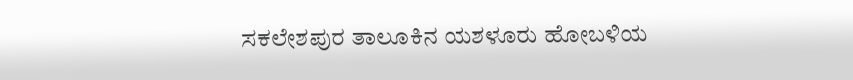ಸಕಲೇಶಪುರ ತಾಲೂಕಿನ ಯಶಳೂರು ಹೋಬಳಿಯ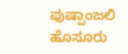ಪುಷ್ಪಾಂಜಲಿ ಹೊಸೂರು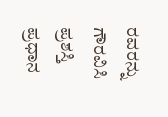ರವರನ್ನು ಗೌರವಿಸಿ ಪ್ರಶಸ್ತಿ ಪ್ರಧಾನ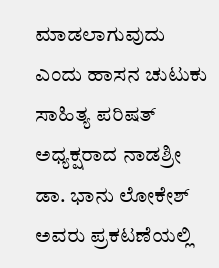ಮಾಡಲಾಗುವುದು ಎಂದು ಹಾಸನ ಚುಟುಕು ಸಾಹಿತ್ಯ ಪರಿಷತ್ ಅಧ್ಯಕ್ಷರಾದ ನಾಡಶ್ರೀ ಡಾ. ಭಾನು ಲೋಕೇಶ್ ಅವರು ಪ್ರಕಟಣೆಯಲ್ಲಿ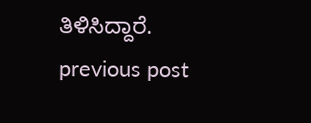ತಿಳಿಸಿದ್ದಾರೆ.
previous post